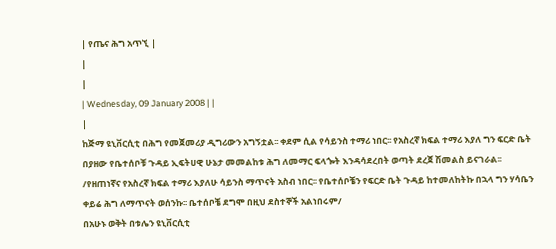| የጤና ሕግ አጥኚ |
|
|
| Wednesday, 09 January 2008 | |
|
ከጅማ ዩኒቨርሲቲ በሕግ የመጀመሪያ ዲግሪውን አግኝቷል፡፡ ቀደም ሲል የሳይንስ ተማሪ ነበር፡፡ የአስረኛ ክፍል ተማሪ እያለ ግን ፍርድ ቤት በያዘው የቤተሰቦቹ ጉዳይ ኢፍትሀዊ ሁኔታ መመልከቱ ሕግ ለመማር ፍላጐት እንዳሳደረበት ወጣት ደረጀ ሽመልስ ይናገራል፡፡ /የዘጠነኛና የአስረኛ ክፍል ተማሪ እያለሁ ሳይንስ ማጥናት አስብ ነበር፡፡ የቤተሰቦቼን የፍርድ ቤት ጉዳይ ከተመለከትኩ በኋላ ግን ሃሳቤን ቀይሬ ሕግ ለማጥናት ወሰንኩ፡፡ ቤተሰቦቼ ደግሞ በዚህ ደስተኞች አልነበሩም/
በአሁኑ ወቅት በቱሌን ዩኒቨርሲቲ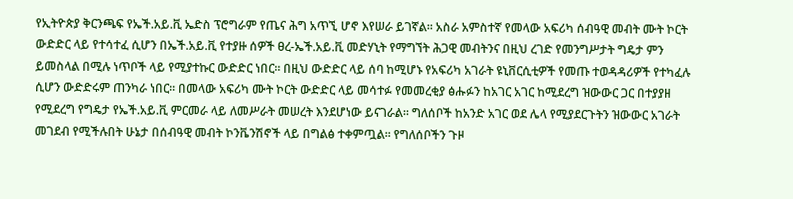የኢትዮጵያ ቅርንጫፍ የኤች.አይ.ቪ ኤድስ ፕሮግራም የጤና ሕግ አጥኚ ሆኖ እየሠራ ይገኛል፡፡ አስራ አምስተኛ የመላው አፍሪካ ሰብዓዊ መብት ሙት ኮርት ውድድር ላይ የተሳተፈ ሲሆን በኤች.አይ.ቪ የተያዙ ሰዎች ፀረ-ኤች.አይ.ቪ መድሃኒት የማግኘት ሕጋዊ መብትንና በዚህ ረገድ የመንግሥታት ግዴታ ምን ይመስላል በሚሉ ነጥቦች ላይ የሚያተኩር ውድድር ነበር፡፡ በዚህ ውድድር ላይ ሰባ ከሚሆኑ የአፍሪካ አገራት ዩኒቨርሲቲዎች የመጡ ተወዳዳሪዎች የተካፈሉ ሲሆን ውድድሩም ጠንካራ ነበር፡፡ በመላው አፍሪካ ሙት ኮርት ውድድር ላይ መሳተፉ የመመረቂያ ፅሑፉን ከአገር አገር ከሚደረግ ዝውውር ጋር በተያያዘ የሚደረግ የግዴታ የኤች.አይ.ቪ ምርመራ ላይ ለመሥራት መሠረት እንደሆነው ይናገራል፡፡ ግለሰቦች ከአንድ አገር ወደ ሌላ የሚያደርጉትን ዝውውር አገራት መገደብ የሚችሉበት ሁኔታ በሰብዓዊ መብት ኮንቬንሽኖች ላይ በግልፅ ተቀምጧል፡፡ የግለሰቦችን ጉዞ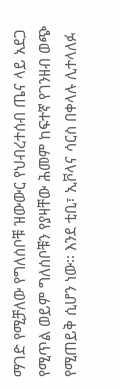ማገድ የሚቻለው የግለሰቦቹ ዝውውር የህብረተሰብ ጤና ላይ አደጋ የሚጥል ወይም ግለሰቦቹን የያዛቸው ሕመም ከፍተኛ የገንዘብ ወጭ የሚጠይቅ ሲሆን ነው፡፡ እንደ ቲቢ፣ ኢቮላና ሳርስ በቀላሉ ሊተላለፉ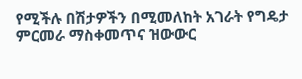የሚችሉ በሽታዎችን በሚመለከት አገራት የግዴታ ምርመራ ማስቀመጥና ዝውውር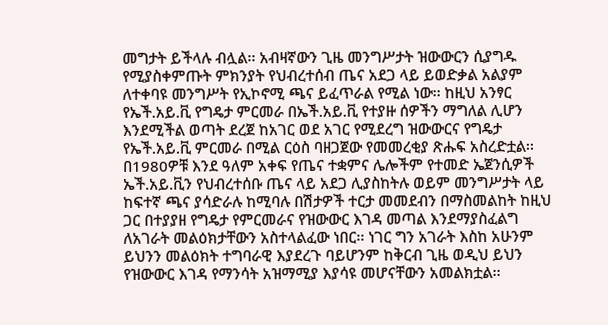መግታት ይችላሉ ብሏል፡፡ አብዛኛውን ጊዜ መንግሥታት ዝውውርን ሲያግዱ የሚያስቀምጡት ምክንያት የህብረተሰብ ጤና አደጋ ላይ ይወድቃል አልያም ለተቀባዩ መንግሥት የኢኮኖሚ ጫና ይፈጥራል የሚል ነው፡፡ ከዚህ አንፃር የኤች.አይ.ቪ የግዴታ ምርመራ በኤች.አይ.ቪ የተያዙ ሰዎችን ማግለል ሊሆን እንደሚችል ወጣት ደረጀ ከአገር ወደ አገር የሚደረግ ዝውውርና የግዴታ የኤች.አይ.ቪ ምርመራ በሚል ርዕስ ባዘጋጀው የመመረቂያ ጽሑፍ አስረድቷል፡፡ በ1980ዎቹ እንደ ዓለም አቀፍ የጤና ተቋምና ሌሎችም የተመድ ኤጀንሲዎች ኤች.አይ.ቪን የህብረተሰቡ ጤና ላይ አደጋ ሊያስከትሉ ወይም መንግሥታት ላይ ከፍተኛ ጫና ያሳድራሉ ከሚባሉ በሽታዎች ተርታ መመደብን በማስመልከት ከዚህ ጋር በተያያዘ የግዴታ የምርመራና የዝውውር እገዳ መጣል እንደማያስፈልግ ለአገራት መልዕክታቸውን አስተላልፈው ነበር፡፡ ነገር ግን አገራት እስከ አሁንም ይህንን መልዕክት ተግባራዊ እያደረጉ ባይሆንም ከቅርብ ጊዜ ወዲህ ይህን የዝውውር እገዳ የማንሳት አዝማሚያ እያሳዩ መሆናቸውን አመልክቷል፡፡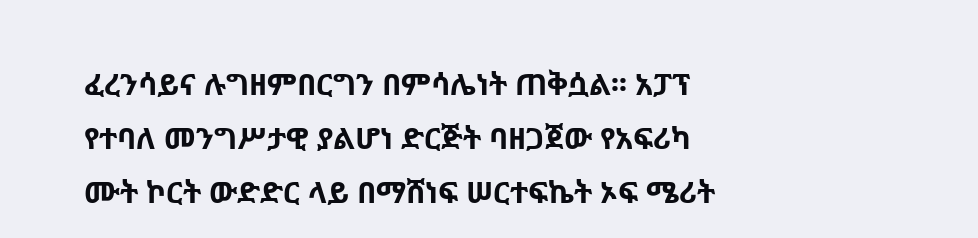ፈረንሳይና ሉግዘምበርግን በምሳሌነት ጠቅሷል፡፡ አፓፕ የተባለ መንግሥታዊ ያልሆነ ድርጅት ባዘጋጀው የአፍሪካ ሙት ኮርት ውድድር ላይ በማሸነፍ ሠርተፍኬት ኦፍ ሜሪት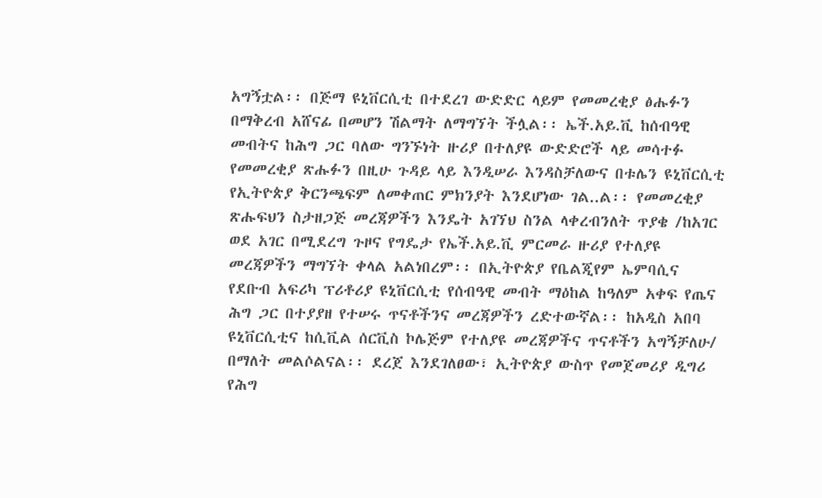አግኝቷል፡፡ በጅማ ዩኒቨርሲቲ በተደረገ ውድድር ላይም የመመረቂያ ፅሑፉን በማቅረብ አሸናፊ በመሆን ሽልማት ለማግኘት ችሏል፡፡ ኤች.አይ.ቪ ከሰብዓዊ መብትና ከሕግ ጋር ባለው ግንኙነት ዙሪያ በተለያዩ ውድድሮች ላይ መሳተፉ የመመረቂያ ጽሑፉን በዚሁ ጉዳይ ላይ እንዲሠራ እንዳስቻለውና በቱሌን ዩኒቨርሲቲ የኢትዮጵያ ቅርንጫፍም ለመቀጠር ምክንያት እንደሆነው ገል..ል፡፡ የመመረቂያ ጽሑፍህን ስታዘጋጅ መረጃዎችን እንዴት አገኘህ ስንል ላቀረብንለት ጥያቄ /ከአገር ወደ አገር በሚደረግ ጉዞና የግዴታ የኤች.አይ.ቪ ምርመራ ዙሪያ የተለያዩ መረጃዎችን ማግኘት ቀላል አልነበረም፡፡ በኢትዮጵያ የቤልጂየም ኤምባሲና የደቡብ አፍሪካ ፕሪቶሪያ ዩኒቨርሲቲ የሰብዓዊ መብት ማዕከል ከዓለም አቀፍ የጤና ሕግ ጋር በተያያዘ የተሠሩ ጥናቶችንና መረጃዎችን ረድተውኛል፡፡ ከአዲስ አበባ ዩኒቨርሲቲና ከሲቪል ሰርቪስ ኮሌጅም የተለያዩ መረጃዎችና ጥናቶችን አግኝቻለሁ/ በማለት መልሶልናል፡፡ ደረጀ እንደገለፀው፣ ኢትዮጵያ ውስጥ የመጀመሪያ ዲግሪ የሕግ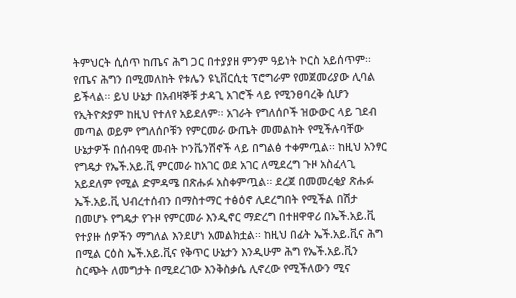ትምህርት ሲሰጥ ከጤና ሕግ ጋር በተያያዘ ምንም ዓይነት ኮርስ አይሰጥም፡፡ የጤና ሕግን በሚመለከት የቱሌን ዩኒቨርሲቲ ፕሮግራም የመጀመሪያው ሊባል ይችላል፡፡ ይህ ሁኔታ በአብዛኞቹ ታዳጊ አገሮች ላይ የሚንፀባረቅ ሲሆን የኢትዮጵያም ከዚህ የተለየ አይደለም፡፡ አገራት የግለሰቦች ዝውውር ላይ ገደብ መጣል ወይም የግለሰቦቹን የምርመራ ውጤት መመልከት የሚችሉባቸው ሁኔታዎች በሰብዓዊ መብት ኮንቬንሽኖች ላይ በግልፅ ተቀምጧል፡፡ ከዚህ አንፃር የግዴታ የኤች.አይ.ቪ ምርመራ ከአገር ወደ አገር ለሚደረግ ጉዞ አስፈላጊ አይደለም የሚል ድምዳሜ በጽሑፉ አስቀምጧል፡፡ ደረጀ በመመረቂያ ጽሑፉ ኤች.አይ.ቪ ህብረተሰብን በማስተማር ተፅዕኖ ሊደረግበት የሚችል በሽታ በመሆኑ የግዴታ የጉዞ የምርመራ እንዲኖር ማድረግ በተዘዋዋሪ በኤች.አይ.ቪ የተያዙ ሰዎችን ማግለል እንደሆነ አመልክቷል፡፡ ከዚህ በፊት ኤች.አይ.ቪና ሕግ በሚል ርዕስ ኤች.አይ.ቪና የቅጥር ሁኔታን እንዲሁም ሕግ የኤች.አይ.ቪን ስርጭት ለመግታት በሚደረገው እንቅስቃሴ ሊኖረው የሚችለውን ሚና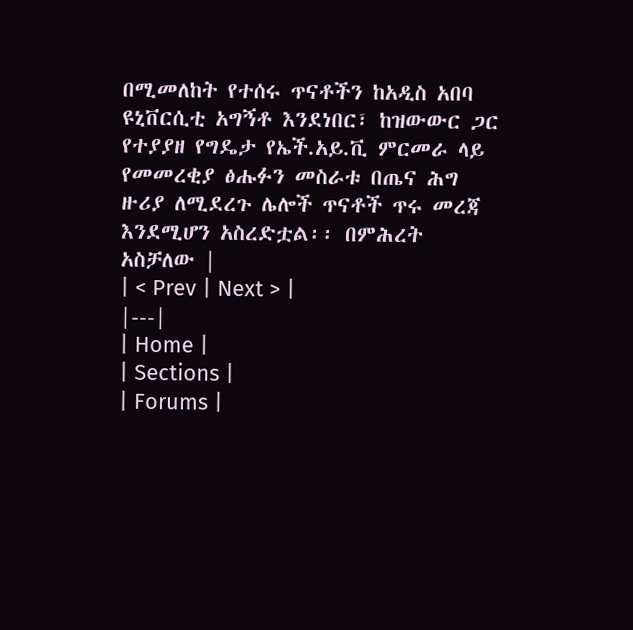በሚመለከት የተሰሩ ጥናቶችን ከአዲስ አበባ ዩኒቨርሲቲ አግኝቶ እንደነበር፣ ከዝውውር ጋር የተያያዘ የግዴታ የኤች.አይ.ቪ ምርመራ ላይ የመመረቂያ ፅሑፉን መስራቱ በጤና ሕግ ዙሪያ ለሚደረጉ ሌሎች ጥናቶች ጥሩ መረጃ እንደሚሆን አስረድቷል፡፡ በምሕረት አስቻለው |
| < Prev | Next > |
|---|
| Home |
| Sections |
| Forums |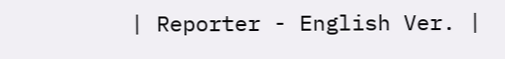| Reporter - English Ver. |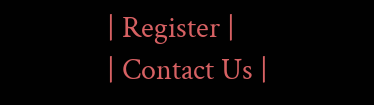| Register |
| Contact Us |